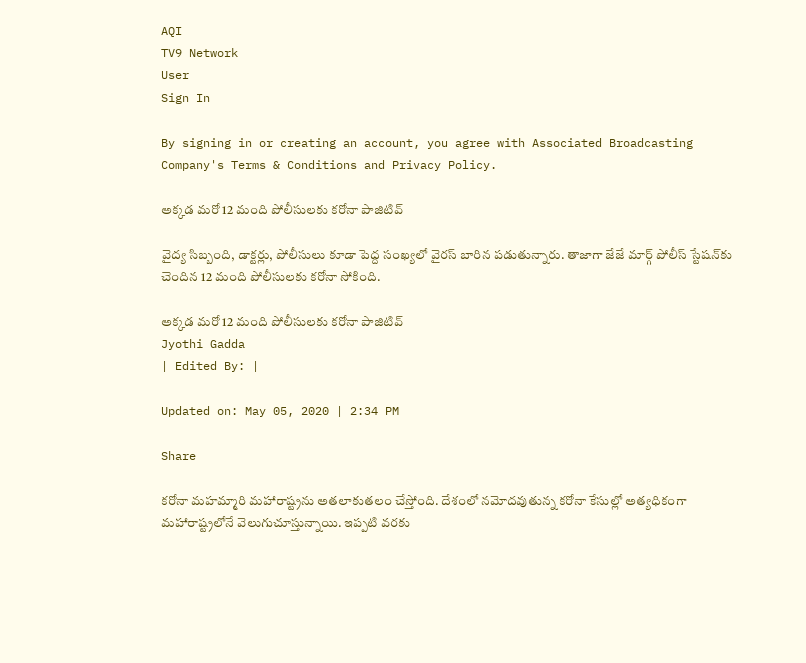AQI
TV9 Network
User
Sign In

By signing in or creating an account, you agree with Associated Broadcasting Company's Terms & Conditions and Privacy Policy.

అక్క‌డ మ‌రో 12 మంది పోలీసుల‌కు క‌రోనా పాజిటివ్‌

వైద్య సిబ్బంది, డాక్ట‌ర్లు, పోలీసులు కూడా పెద్ద సంఖ్య‌లో వైర‌స్ బారిన ప‌డుతున్నారు. తాజాగా జేజే మార్గ్ పోలీస్ స్టేష‌న్‌కు చెందిన 12 మంది పోలీసుల‌కు క‌రోనా సోకింది.

అక్క‌డ మ‌రో 12 మంది పోలీసుల‌కు క‌రోనా పాజిటివ్‌
Jyothi Gadda
| Edited By: |

Updated on: May 05, 2020 | 2:34 PM

Share

క‌రోనా మ‌హ‌మ్మారి మ‌హారాష్ట్ర‌ను అత‌లాకుత‌లం చేస్తోంది. దేశంలో న‌మోద‌వుతున్న క‌రోనా కేసుల్లో అత్య‌ధికంగా మ‌హారాష్ట్ర‌లోనే వెలుగుచూస్తున్నాయి. ఇప్ప‌టి వ‌ర‌కు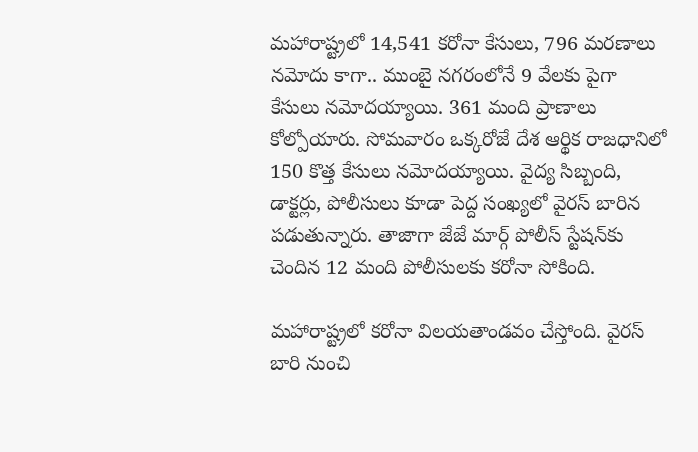మహారాష్ట్రలో 14,541 కరోనా కేసులు, 796 మరణాలు నమోదు కాగా.. ముంబై నగరంలోనే 9 వేలకు పైగా కేసులు నమోదయ్యాయి. 361 మంది ప్రాణాలు కోల్పోయారు. సోమవారం ఒక్కరోజే దేశ ఆర్థిక రాజధానిలో 150 కొత్త కేసులు నమోదయ్యాయి. వైద్య సిబ్బంది, డాక్ట‌ర్లు, పోలీసులు కూడా పెద్ద సంఖ్య‌లో వైర‌స్ బారిన ప‌డుతున్నారు. తాజాగా జేజే మార్గ్ పోలీస్ స్టేష‌న్‌కు చెందిన 12 మంది పోలీసుల‌కు క‌రోనా సోకింది.

మ‌హారాష్ట్ర‌లో క‌రోనా విల‌య‌తాండ‌వం చేస్తోంది. వైర‌స్ బారి నుంచి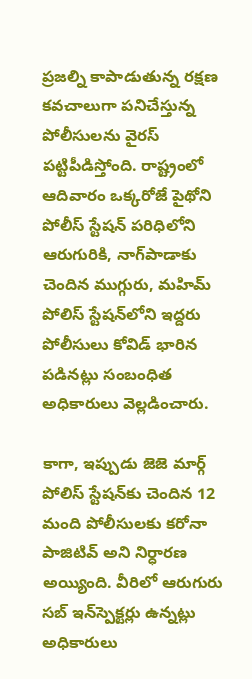ప్ర‌జ‌ల్ని కాపాడుతున్న ర‌క్ష‌ణ క‌వ‌చాలుగా ప‌నిచేస్తున్న పోలీసుల‌ను వైర‌స్ ప‌ట్టిపీడిస్తోంది. రాష్ట్రంలో ఆదివారం ఒక్క‌రోజే పైథోని పోలీస్ స్టేష‌న్ ప‌రిధిలోని ఆరుగురికి, నాగ్‌పాడాకు చెందిన ముగ్గురు, మ‌హిమ్ పోలిస్ స్టేష‌న్‌లోని ఇద్ద‌రు పోలీసులు కోవిడ్ భారిన ప‌డిన‌ట్లు సంబంధిత అధికారులు వెల్ల‌డించారు.

కాగా, ఇప్పుడు జెజె మార్గ్ పోలిస్ స్టేష‌న్‌కు చెందిన 12 మంది పోలీసులకు క‌రోనా పాజిటివ్ అని నిర్ధార‌ణ అయ్యింది. వీరిలో ఆరుగురు స‌బ్ ఇన్‌స్పెక్ట‌ర్లు ఉన్న‌ట్లు అధికారులు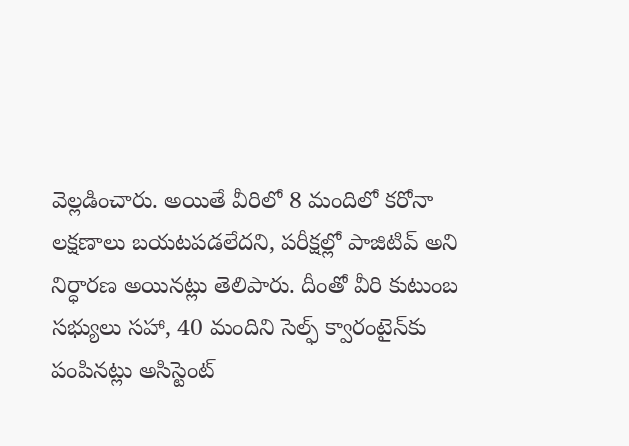వెల్ల‌డించారు. అయితే వీరిలో 8 మందిలో క‌రోనా ల‌క్ష‌ణాలు బ‌య‌ట‌ప‌డ‌లేద‌ని, ప‌రీక్ష‌ల్లో పాజిటివ్ అని నిర్ధార‌ణ అయిన‌ట్లు తెలిపారు. దీంతో వీరి కుటుంబ‌ స‌భ్యులు స‌హా, 40 మందిని సెల్ఫ్ క్వారంటైన్‌కు పంపిన‌ట్లు అసిస్టెంట్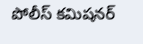పోలీస్ క‌మిష‌న‌ర్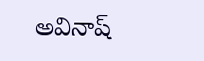అవినాష్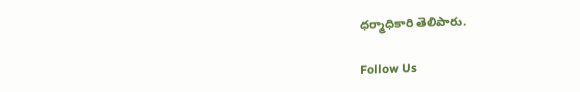ధ‌ర్మాధికారి తెలిపారు.

Follow Us